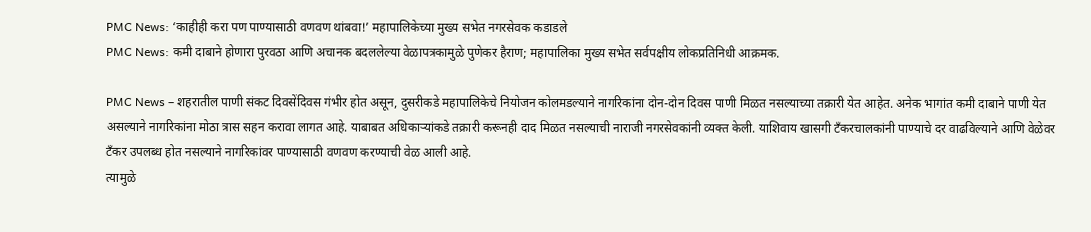PMC News: ‘काहीही करा पण पाण्यासाठी वणवण थांबवा!’ महापालिकेच्या मुख्य सभेत नगरसेवक कडाडले
PMC News: कमी दाबाने होणारा पुरवठा आणि अचानक बदललेल्या वेळापत्रकामुळे पुणेकर हैराण; महापालिका मुख्य सभेत सर्वपक्षीय लोकप्रतिनिधी आक्रमक.

PMC News – शहरातील पाणी संकट दिवसेंदिवस गंभीर होत असून, दुसरीकडे महापालिकेचे नियोजन कोलमडल्याने नागरिकांना दोन-दोन दिवस पाणी मिळत नसल्याच्या तक्रारी येत आहेत. अनेक भागांत कमी दाबाने पाणी येत असल्याने नागरिकांना मोठा त्रास सहन करावा लागत आहे. याबाबत अधिकाऱ्यांकडे तक्रारी करूनही दाद मिळत नसल्याची नाराजी नगरसेवकांनी व्यक्त केली. याशिवाय खासगी टँकरचालकांनी पाण्याचे दर वाढविल्याने आणि वेळेवर टँकर उपलब्ध होत नसल्याने नागरिकांवर पाण्यासाठी वणवण करण्याची वेळ आली आहे.
त्यामुळे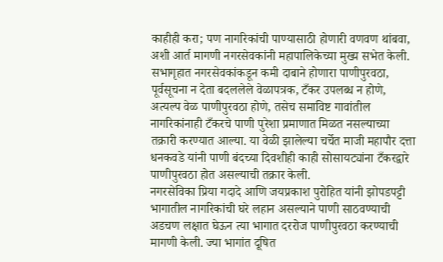काहीही करा; पण नागरिकांची पाण्यासाठी होणारी वणवण थांबवा, अशी आर्त मागणी नगरसेवकांनी महापालिकेच्या मुख्य सभेत केली. सभागृहात नगरसेवकांकडून कमी दाबाने होणारा पाणीपुरवठा, पूर्वसूचना न देता बदललेले वेळापत्रक, टँकर उपलब्ध न होणे, अत्यल्प वेळ पाणीपुरवठा होणे, तसेच समाविष्ट गावांतील नागरिकांनाही टँकरचे पाणी पुरेशा प्रमाणात मिळत नसल्याच्या तक्रारी करण्यात आल्या. या वेळी झालेल्या चर्चेत माजी महापौर दत्ता धनकवडे यांनी पाणी बंदच्या दिवशीही काही सोसायट्यांना टँकरद्वारे पाणीपुरवठा होत असल्याची तक्रार केली.
नगरसेविका प्रिया गदादे आणि जयप्रकाश पुरोहित यांनी झोपडपट्टी भागातील नागरिकांची घरे लहान असल्याने पाणी साठवण्याची अडचण लक्षात घेऊन त्या भागात दररोज पाणीपुरवठा करण्याची मागणी केली. ज्या भागांत दूषित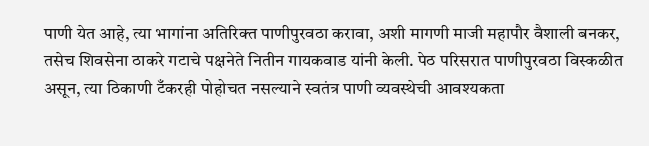पाणी येत आहे, त्या भागांना अतिरिक्त पाणीपुरवठा करावा, अशी मागणी माजी महापौर वैशाली बनकर, तसेच शिवसेना ठाकरे गटाचे पक्षनेते नितीन गायकवाड यांनी केली. पेठ परिसरात पाणीपुरवठा विस्कळीत असून, त्या ठिकाणी टँकरही पोहोचत नसल्याने स्वतंत्र पाणी व्यवस्थेची आवश्यकता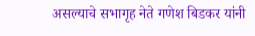असल्याचे सभागृह नेते गणेश बिडकर यांनी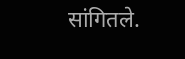सांगितले.